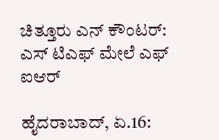ಚಿತ್ತೂರು ಎನ್ ಕೌಂಟರ್: ಎಸ್ ಟಿಎಫ್ ಮೇಲೆ ಎಫ್ ಐಆರ್

ಹೈದರಾಬಾದ್, ಏ.16: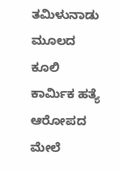ತಮಿಳುನಾಡು ಮೂಲದ ಕೂಲಿ ಕಾರ್ಮಿಕ ಹತ್ಯೆ ಆರೋಪದ ಮೇಲೆ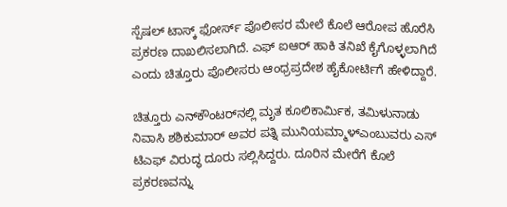ಸ್ಪೆಷಲ್ ಟಾಸ್ಕ್ ಫೋರ್ಸ್ ಪೊಲೀಸರ ಮೇಲೆ ಕೊಲೆ ಆರೋಪ ಹೊರೆಸಿ ಪ್ರಕರಣ ದಾಖಲಿಸಲಾಗಿದೆ. ಎಫ್ ಐಆರ್ ಹಾಕಿ ತನಿಖೆ ಕೈಗೊಳ್ಳಲಾಗಿದೆ ಎಂದು ಚಿತ್ತೂರು ಪೊಲೀಸರು ಆಂಧ್ರಪ್ರದೇಶ ಹೈಕೋರ್ಟಿಗೆ ಹೇಳಿದ್ದಾರೆ.

ಚಿತ್ತೂರು ಎನ್‌ಕೌಂಟರ್‌ನಲ್ಲಿ ಮೃತ ಕೂಲಿಕಾರ್ಮಿಕ, ತಮಿಳುನಾಡು ನಿವಾಸಿ ಶಶಿಕುಮಾರ್‌ ಅವರ ಪತ್ನಿ ಮುನಿಯಮ್ಮಾಳ್ಎಂಬುವರು ಎಸ್ ಟಿಎಫ್ ವಿರುದ್ಧ ದೂರು ಸಲ್ಲಿಸಿದ್ದರು. ದೂರಿನ ಮೇರೆಗೆ ಕೊಲೆ ಪ್ರಕರಣವನ್ನು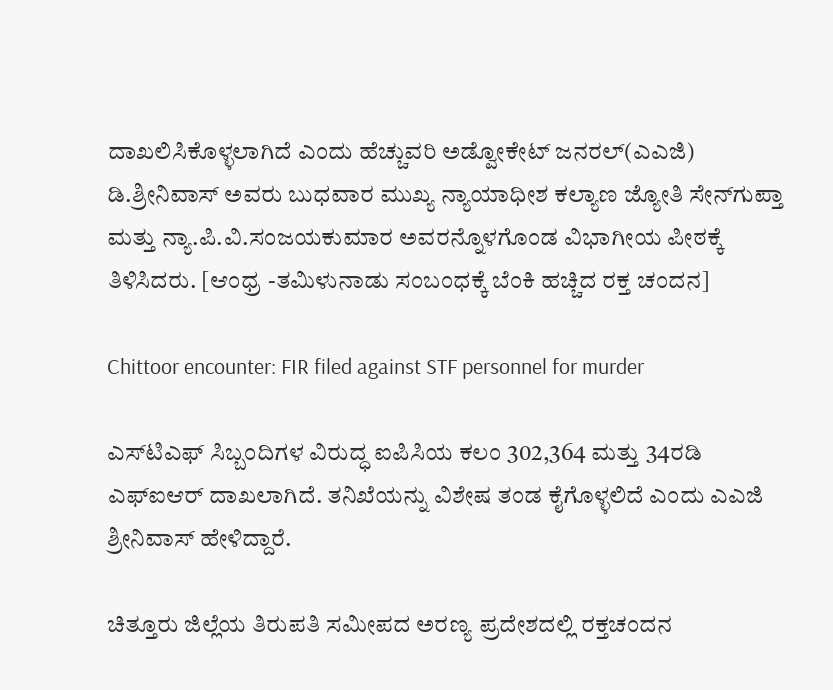ದಾಖಲಿಸಿಕೊಳ್ಳಲಾಗಿದೆ ಎಂದು ಹೆಚ್ಚುವರಿ ಅಡ್ವೋಕೇಟ್ ಜನರಲ್(ಎಎಜಿ) ಡಿ.ಶ್ರೀನಿವಾಸ್ ಅವರು ಬುಧವಾರ ಮುಖ್ಯ ನ್ಯಾಯಾಧೀಶ ಕಲ್ಯಾಣ ಜ್ಯೋತಿ ಸೇನ್‌ಗುಪ್ತಾ ಮತ್ತು ನ್ಯಾ.ಪಿ.ವಿ.ಸಂಜಯಕುಮಾರ ಅವರನ್ನೊಳಗೊಂಡ ವಿಭಾಗೀಯ ಪೀಠಕ್ಕೆ ತಿಳಿಸಿದರು. [ಆಂಧ್ರ -ತಮಿಳುನಾಡು ಸಂಬಂಧಕ್ಕೆ ಬೆಂಕಿ ಹಚ್ಚಿದ ರಕ್ತ ಚಂದನ]

Chittoor encounter: FIR filed against STF personnel for murder

ಎಸ್‌ಟಿಎಫ್ ಸಿಬ್ಬಂದಿಗಳ ವಿರುದ್ಧ ಐಪಿಸಿಯ ಕಲಂ 302,364 ಮತ್ತು 34ರಡಿ ಎಫ್‌ಐಆರ್ ದಾಖಲಾಗಿದೆ. ತನಿಖೆಯನ್ನು ವಿಶೇಷ ತಂಡ ಕೈಗೊಳ್ಳಲಿದೆ ಎಂದು ಎಎಜಿ ಶ್ರೀನಿವಾಸ್ ಹೇಳಿದ್ದಾರೆ.

ಚಿತ್ತೂರು ಜಿಲ್ಲೆಯ ತಿರುಪತಿ ಸಮೀಪದ ಅರಣ್ಯ ಪ್ರದೇಶದಲ್ಲಿ ರಕ್ತಚಂದನ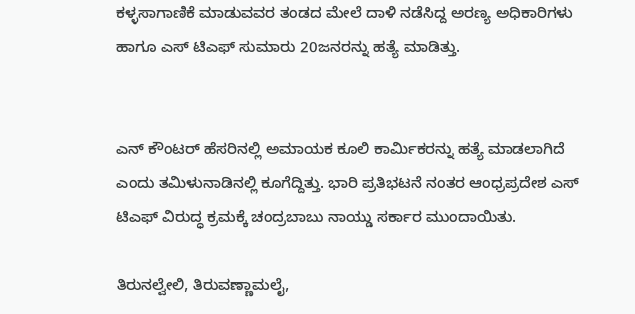ಕಳ್ಳಸಾಗಾಣಿಕೆ ಮಾಡುವವರ ತಂಡದ ಮೇಲೆ ದಾಳಿ ನಡೆಸಿದ್ದ ಅರಣ್ಯ ಅಧಿಕಾರಿಗಳು ಹಾಗೂ ಎಸ್ ಟಿಎಫ್ ಸುಮಾರು 20ಜನರನ್ನು ಹತ್ಯೆ ಮಾಡಿತ್ತು.


ಎನ್ ಕೌಂಟರ್ ಹೆಸರಿನಲ್ಲಿ ಅಮಾಯಕ ಕೂಲಿ ಕಾರ್ಮಿಕರನ್ನು ಹತ್ಯೆ ಮಾಡಲಾಗಿದೆ ಎಂದು ತಮಿಳುನಾಡಿನಲ್ಲಿ ಕೂಗೆದ್ದಿತ್ತು. ಭಾರಿ ಪ್ರತಿಭಟನೆ ನಂತರ ಆಂಧ್ರಪ್ರದೇಶ ಎಸ್ ಟಿಎಫ್ ವಿರುದ್ಧ ಕ್ರಮಕ್ಕೆ ಚಂದ್ರಬಾಬು ನಾಯ್ಡು ಸರ್ಕಾರ ಮುಂದಾಯಿತು.

ತಿರುನಲ್ವೇಲಿ, ತಿರುವಣ್ಣಾಮಲೈ,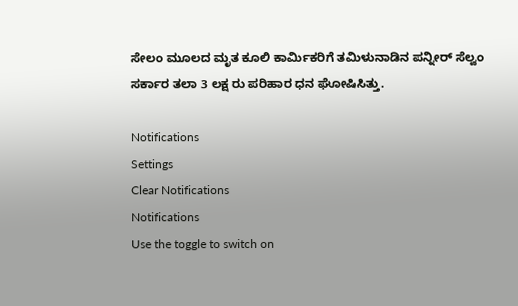ಸೇಲಂ ಮೂಲದ ಮೃತ ಕೂಲಿ ಕಾರ್ಮಿಕರಿಗೆ ತಮಿಳುನಾಡಿನ ಪನ್ನೀರ್ ಸೆಲ್ವಂ ಸರ್ಕಾರ ತಲಾ 3 ಲಕ್ಷ ರು ಪರಿಹಾರ ಧನ ಘೋಷಿಸಿತ್ತು.

Notifications
Settings
Clear Notifications
Notifications
Use the toggle to switch on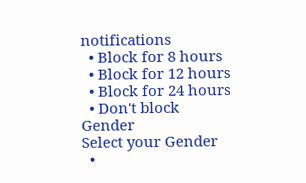notifications
  • Block for 8 hours
  • Block for 12 hours
  • Block for 24 hours
  • Don't block
Gender
Select your Gender
  •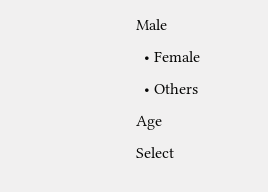Male
  • Female
  • Others
Age
Select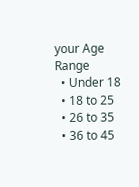your Age Range
  • Under 18
  • 18 to 25
  • 26 to 35
  • 36 to 45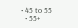• 45 to 55
  • 55+